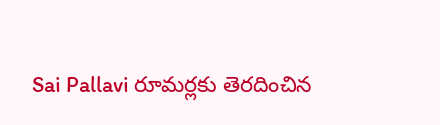Sai Pallavi రూమర్లకు తెరదించిన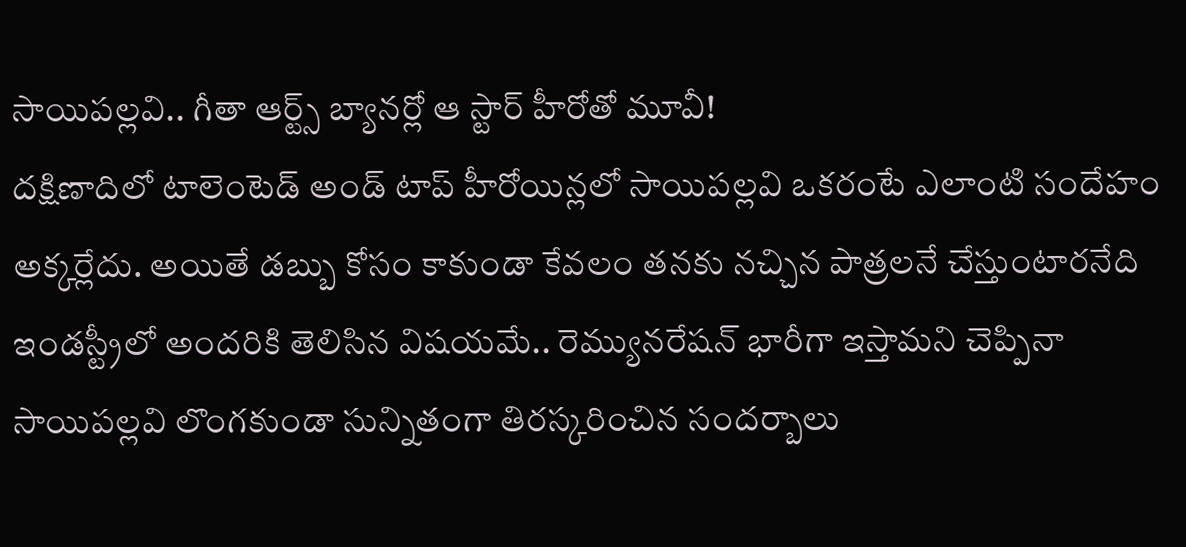సాయిపల్లవి.. గీతా ఆర్ట్స్ బ్యానర్లో ఆ స్టార్ హీరోతో మూవీ!
దక్షిణాదిలో టాలెంటెడ్ అండ్ టాప్ హీరోయిన్లలో సాయిపల్లవి ఒకరంటే ఎలాంటి సందేహం అక్కర్లేదు. అయితే డబ్బు కోసం కాకుండా కేవలం తనకు నచ్చిన పాత్రలనే చేస్తుంటారనేది ఇండస్ట్రీలో అందరికి తెలిసిన విషయమే.. రెమ్యునరేషన్ భారీగా ఇస్తామని చెప్పినా సాయిపల్లవి లొంగకుండా సున్నితంగా తిరస్కరించిన సందర్బాలు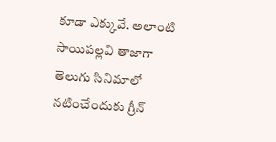కూడా ఎక్కువే. అలాంటి సాయిపల్లవి తాజాగా తెలుగు సినిమాలో నటించేందుకు గ్రీన్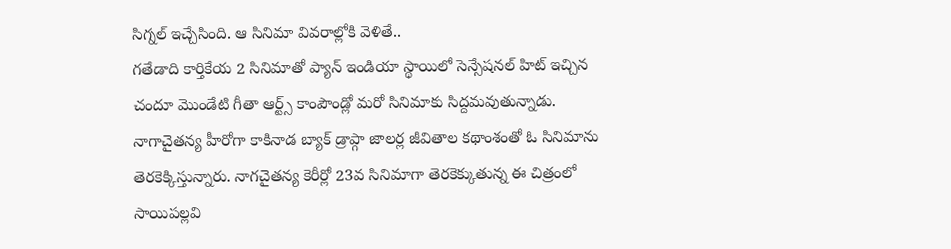సిగ్నల్ ఇచ్చేసింది. ఆ సినిమా వివరాల్లోకి వెళితే..
గతేడాది కార్తికేయ 2 సినిమాతో ప్యాన్ ఇండియా స్థాయిలో సెన్సేషనల్ హిట్ ఇచ్చిన చందూ మొండేటి గీతా ఆర్ట్స్ కాంపౌండ్లో మరో సినిమాకు సిద్దమవుతున్నాడు. నాగాచైతన్య హీరోగా కాకినాడ బ్యాక్ డ్రాప్గా జాలర్ల జీవితాల కథాంశంతో ఓ సినిమాను తెరకెక్కిస్తున్నారు. నాగచైతన్య కెరీర్లో 23వ సినిమాగా తెరకెక్కుతున్న ఈ చిత్రంలో సాయిపల్లవి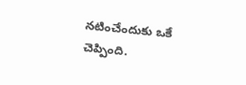నటించేందుకు ఒకే చెప్పింది.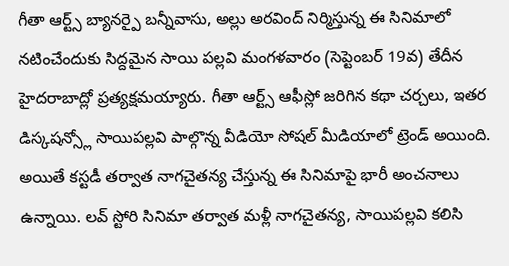గీతా ఆర్ట్స్ బ్యానర్పై బన్నీవాసు, అల్లు అరవింద్ నిర్మిస్తున్న ఈ సినిమాలో నటించేందుకు సిద్దమైన సాయి పల్లవి మంగళవారం (సెప్టెంబర్ 19వ) తేదీన హైదరాబాద్లో ప్రత్యక్షమయ్యారు. గీతా ఆర్ట్స్ ఆఫీస్లో జరిగిన కథా చర్చలు, ఇతర డిస్కషన్స్లో సాయిపల్లవి పాల్గొన్న వీడియో సోషల్ మీడియాలో ట్రెండ్ అయింది.
అయితే కస్టడీ తర్వాత నాగచైతన్య చేస్తున్న ఈ సినిమాపై భారీ అంచనాలు ఉన్నాయి. లవ్ స్టోరి సినిమా తర్వాత మళ్లీ నాగచైతన్య, సాయిపల్లవి కలిసి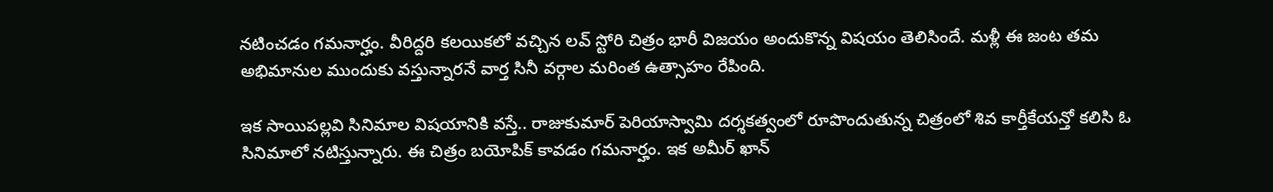నటించడం గమనార్హం. వీరిద్దరి కలయికలో వచ్చిన లవ్ స్టోరి చిత్రం భారీ విజయం అందుకొన్న విషయం తెలిసిందే. మళ్లీ ఈ జంట తమ అభిమానుల ముందుకు వస్తున్నారనే వార్త సినీ వర్గాల మరింత ఉత్సాహం రేపింది.

ఇక సాయిపల్లవి సినిమాల విషయానికి వస్తే.. రాజుకుమార్ పెరియాస్వామి దర్శకత్వంలో రూపొందుతున్న చిత్రంలో శివ కార్తీకేయన్తో కలిసి ఓ సినిమాలో నటిస్తున్నారు. ఈ చిత్రం బయోపిక్ కావడం గమనార్హం. ఇక అమీర్ ఖాన్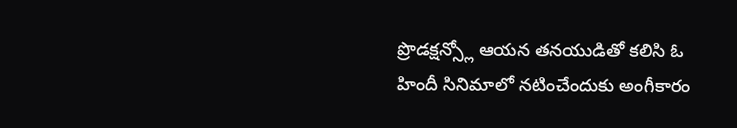ప్రొడక్షన్స్లో ఆయన తనయుడితో కలిసి ఓ హిందీ సినిమాలో నటించేందుకు అంగీకారం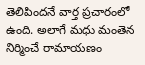తెలిపిందనే వార్త ప్రచారంలో ఉంది. అలాగే మధు మంతెన నిర్మించే రామాయణం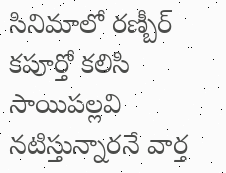సినిమాలో రణ్బీర్ కపూర్తో కలిసి సాయిపల్లవి నటిస్తున్నారనే వార్త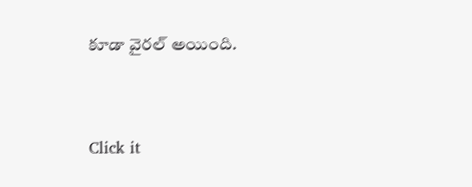కూడా వైరల్ అయింది.


Click it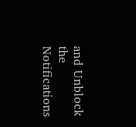and Unblock the Notifications